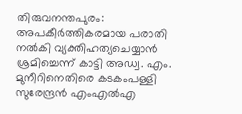തിരുവനന്തപുരം: അപകീര്‍ത്തികരമായ പരാതി നല്‍കി വ്യക്തിഹത്യചെയ്യാന്‍ ശ്രമിച്ചെന്ന് കാട്ടി അഡ്വ. എം. മുനീറിനെതിരെ കടകംപള്ളി സുരേന്ദ്രന്‍ എംഎല്‍എ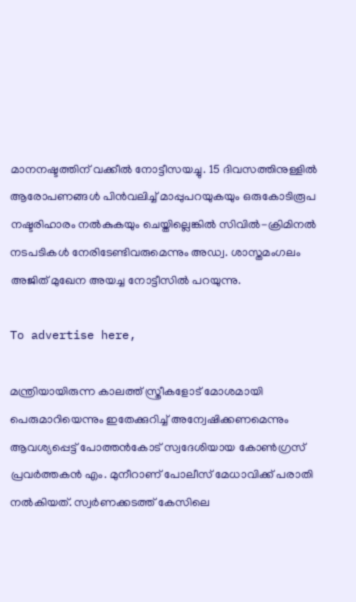മാനനഷ്ടത്തിന് വക്കീല്‍ നോട്ടീസയച്ചു. 15 ദിവസത്തിനുള്ളില്‍ ആരോപണങ്ങള്‍ പിന്‍വലിച്ച് മാപ്പുപറയുകയും ഒരുകോടിരൂപ നഷ്ടരിഹാരം നല്‍കുകയും ചെയ്തില്ലെങ്കില്‍ സിവില്‍-ക്രിമിനല്‍ നടപടികള്‍ നേരിടേണ്ടിവരുമെന്നും അഡ്വ. ശാസ്തമംഗലം അജിത് മുഖേന അയച്ച നോട്ടീസില്‍ പറയുന്നു.

To advertise here,

മന്ത്രിയായിരുന്ന കാലത്ത് സ്ത്രീകളോട് മോശമായി പെരുമാറിയെന്നും ഇതേക്കുറിച്ച് അന്വേഷിക്കണമെന്നും ആവശ്യപ്പെട്ട് പോത്തന്‍കോട് സ്വദേശിയായ കോണ്‍ഗ്രസ് പ്രവര്‍ത്തകന്‍ എം. മുനീറാണ് പോലീസ് മേധാവിക്ക് പരാതി നല്‍കിയത്. സ്വര്‍ണക്കടത്ത് കേസിലെ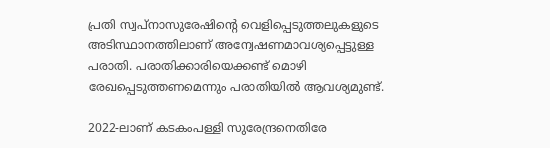പ്രതി സ്വപ്നാസുരേഷിന്റെ വെളിപ്പെടുത്തലുകളുടെ അടിസ്ഥാനത്തിലാണ് അന്വേഷണമാവശ്യപ്പെട്ടുള്ള പരാതി. പരാതിക്കാരിയെക്കണ്ട് മൊഴി രേഖപ്പെടുത്തണമെന്നും പരാതിയില്‍ ആവശ്യമുണ്ട്.

2022-ലാണ് കടകംപള്ളി സുരേന്ദ്രനെതിരേ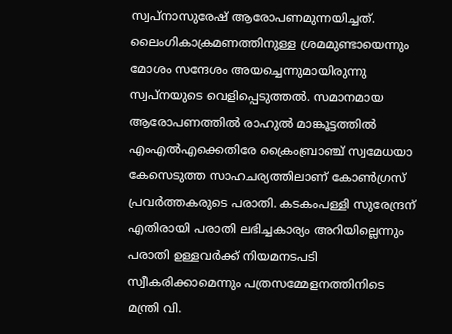സ്വപ്നാസുരേഷ് ആരോപണമുന്നയിച്ചത്. ലൈംഗികാക്രമണത്തിനുള്ള ശ്രമമുണ്ടായെന്നും മോശം സന്ദേശം അയച്ചെന്നുമായിരുന്നു സ്വപ്നയുടെ വെളിപ്പെടുത്തല്‍. സമാനമായ ആരോപണത്തില്‍ രാഹുല്‍ മാങ്കൂട്ടത്തില്‍ എംഎല്‍എക്കെതിരേ ക്രൈംബ്രാഞ്ച് സ്വമേധയാ കേസെടുത്ത സാഹചര്യത്തിലാണ് കോണ്‍ഗ്രസ് പ്രവര്‍ത്തകരുടെ പരാതി. കടകംപള്ളി സുരേന്ദ്രന് എതിരായി പരാതി ലഭിച്ചകാര്യം അറിയില്ലെന്നും പരാതി ഉള്ളവര്‍ക്ക് നിയമനടപടി സ്വീകരിക്കാമെന്നും പത്രസമ്മേളനത്തിനിടെ മന്ത്രി വി.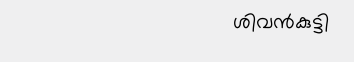ശിവന്‍കുട്ടി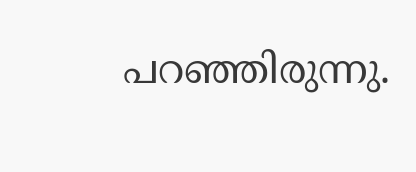പറഞ്ഞിരുന്നു.